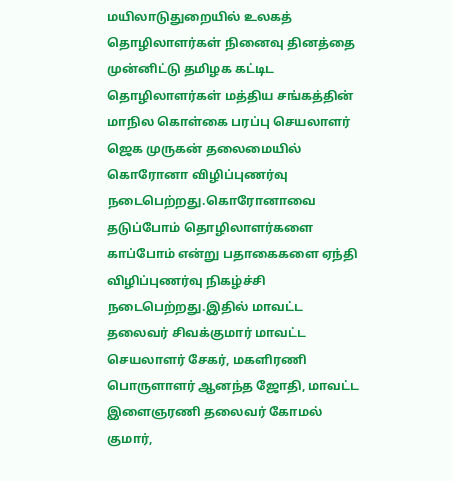மயிலாடுதுறையில் உலகத் தொழிலாளர்கள் நினைவு தினத்தை
முன்னிட்டு தமிழக கட்டிட தொழிலாளர்கள் மத்திய சங்கத்தின் மாநில கொள்கை பரப்பு செயலாளர் ஜெக முருகன் தலைமையில் கொரோனா விழிப்புணர்வு நடைபெற்றது.கொரோனாவை தடுப்போம் தொழிலாளர்களை காப்போம் என்று பதாகைகளை ஏந்தி விழிப்புணர்வு நிகழ்ச்சி நடைபெற்றது.இதில் மாவட்ட தலைவர் சிவக்குமார் மாவட்ட செயலாளர் சேகர், மகளிரணி பொருளாளர் ஆனந்த ஜோதி, மாவட்ட இளைஞரணி தலைவர் கோமல் குமார்,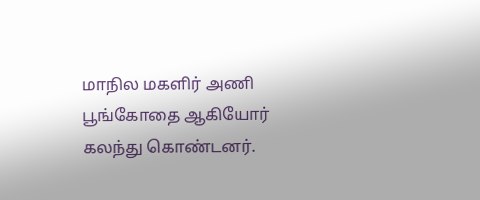மாநில மகளிர் அணி பூங்கோதை ஆகியோர் கலந்து கொண்டனர்.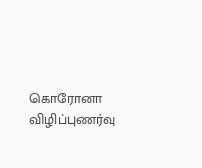கொரோனா விழிப்புணர்வு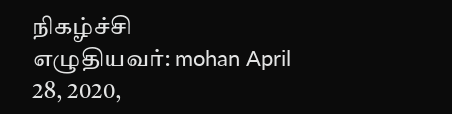நிகழ்ச்சி
எழுதியவர்: mohan April 28, 2020,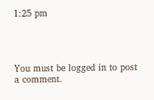1:25 pm




You must be logged in to post a comment.